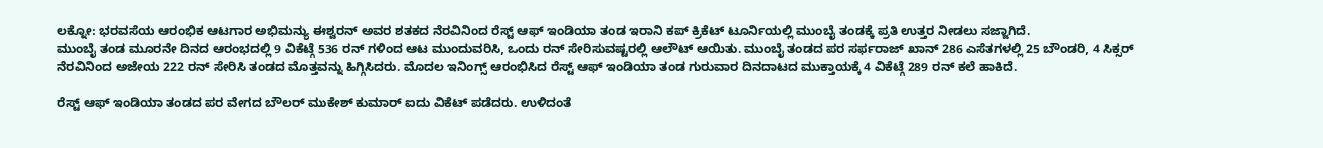ಲಕ್ನೋ: ಭರವಸೆಯ ಆರಂಭಿಕ ಆಟಗಾರ ಅಭಿಮನ್ಯು ಈಶ್ವರನ್ ಅವರ ಶತಕದ ನೆರವಿನಿಂದ ರೆಸ್ಟ್ ಆಫ್ ಇಂಡಿಯಾ ತಂಡ ಇರಾನಿ ಕಪ್ ಕ್ರಿಕೆಟ್ ಟೂರ್ನಿಯಲ್ಲಿ ಮುಂಬೈ ತಂಡಕ್ಕೆ ಪ್ರತಿ ಉತ್ತರ ನೀಡಲು ಸಜ್ಜಾಗಿದೆ.
ಮುಂಬೈ ತಂಡ ಮೂರನೇ ದಿನದ ಆರಂಭದಲ್ಲಿ 9 ವಿಕೆಟ್ಗೆ 536 ರನ್ ಗಳಿಂದ ಆಟ ಮುಂದುವರಿಸಿ, ಒಂದು ರನ್ ಸೇರಿಸುವಷ್ಟರಲ್ಲಿ ಆಲೌಟ್ ಆಯಿತು. ಮುಂಬೈ ತಂಡದ ಪರ ಸರ್ಫರಾಜ್ ಖಾನ್ 286 ಎಸೆತಗಳಲ್ಲಿ 25 ಬೌಂಡರಿ, 4 ಸಿಕ್ಸರ್ ನೆರವಿನಿಂದ ಅಜೇಯ 222 ರನ್ ಸೇರಿಸಿ ತಂಡದ ಮೊತ್ತವನ್ನು ಹಿಗ್ಗಿಸಿದರು. ಮೊದಲ ಇನಿಂಗ್ಸ್ ಆರಂಭಿಸಿದ ರೆಸ್ಟ್ ಆಫ್ ಇಂಡಿಯಾ ತಂಡ ಗುರುವಾರ ದಿನದಾಟದ ಮುಕ್ತಾಯಕ್ಕೆ 4 ವಿಕೆಟ್ಗೆ 289 ರನ್ ಕಲೆ ಹಾಕಿದೆ.

ರೆಸ್ಟ್ ಆಫ್ ಇಂಡಿಯಾ ತಂಡದ ಪರ ವೇಗದ ಬೌಲರ್ ಮುಕೇಶ್ ಕುಮಾರ್ ಐದು ವಿಕೆಟ್ ಪಡೆದರು. ಉಳಿದಂತೆ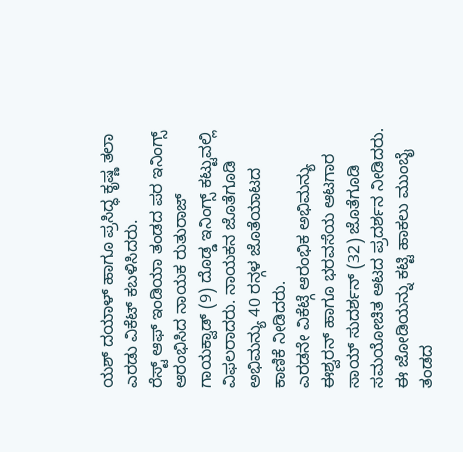ಯಶ್ ದಯಾಳ್ ಹಾಗೂ ಪ್ರಸಿದ್ಧ ಕೃಷ್ಣ ತಲಾ ಎರಡು ವಿಕೆಟ್ ಕಬಳಿಸಿದರು.
ರೆಸ್ಟ್ ಆಫ್ ಇಂಡಿಯಾ ತಂಡದ ಪರ ಇನಿಂಗ್ಸ್ ಆರಂಭಿಸಿದ ನಾಯಕ ರುತುರಾಜ್ ಗಾಯಕ್ವಾಡ್ (9) ದೊಡ್ಡ ಇನಿಂಗ್ಸ್ ಕಟ್ಟುವಲ್ಲಿ ವಿಫಲರಾದರು. ನಾಯಕನ ಜೊತೆಗೂಡಿ ಅಭಿಮನ್ಯು 40 ರನ್ಗಳ ಜೊತೆಯಾಟದ ಕಾಣಿಕೆ ನೀಡಿದರು.
ಎರಡನೇ ವಿಕೆಟ್ಗೆ ಆರಂಭಿಕ ಅಭಿಮನ್ಯು ಈಶ್ವರನ್ ಹಾಗೂ ಭರವಸೆಯ ಆಟಗಾರ ಸಾಯ್ ಸುದರ್ಶನ್ (32) ಜೊತೆಗೂಡಿ ಸಮಯೋಚಿತ ಆಟದ ಪ್ರದರ್ಶನ ನೀಡಿದರು. ಈ ಜೋಡಿಯನ್ನು ಕಟ್ಟಿ ಹಾಕಲು ಮುಂಬೈ ತಂಡದ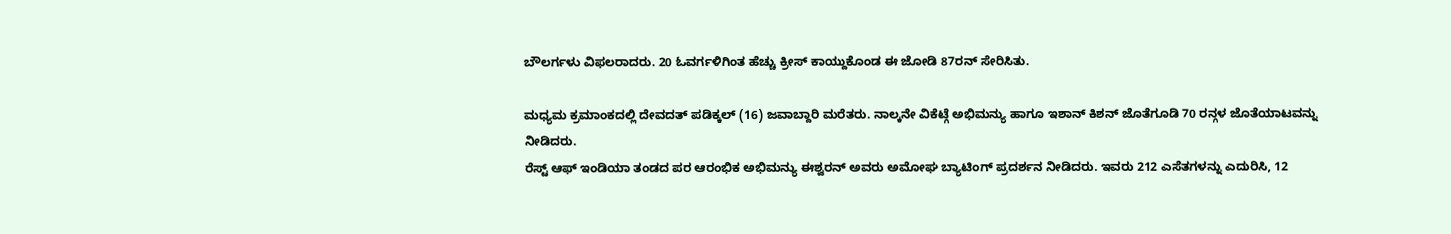ಬೌಲರ್ಗಳು ವಿಫಲರಾದರು. 20 ಓವರ್ಗಳಿಗಿಂತ ಹೆಚ್ಚು ಕ್ರೀಸ್ ಕಾಯ್ದುಕೊಂಡ ಈ ಜೋಡಿ 87ರನ್ ಸೇರಿಸಿತು.

ಮಧ್ಯಮ ಕ್ರಮಾಂಕದಲ್ಲಿ ದೇವದತ್ ಪಡಿಕ್ಕಲ್ (16) ಜವಾಬ್ದಾರಿ ಮರೆತರು. ನಾಲ್ಕನೇ ವಿಕೆಟ್ಗೆ ಅಭಿಮನ್ಯು ಹಾಗೂ ಇಶಾನ್ ಕಿಶನ್ ಜೊತೆಗೂಡಿ 70 ರನ್ಗಳ ಜೊತೆಯಾಟವನ್ನು ನೀಡಿದರು.
ರೆಸ್ಟ್ ಆಫ್ ಇಂಡಿಯಾ ತಂಡದ ಪರ ಆರಂಭಿಕ ಅಭಿಮನ್ಯು ಈಶ್ವರನ್ ಅವರು ಅಮೋಘ ಬ್ಯಾಟಿಂಗ್ ಪ್ರದರ್ಶನ ನೀಡಿದರು. ಇವರು 212 ಎಸೆತಗಳನ್ನು ಎದುರಿಸಿ, 12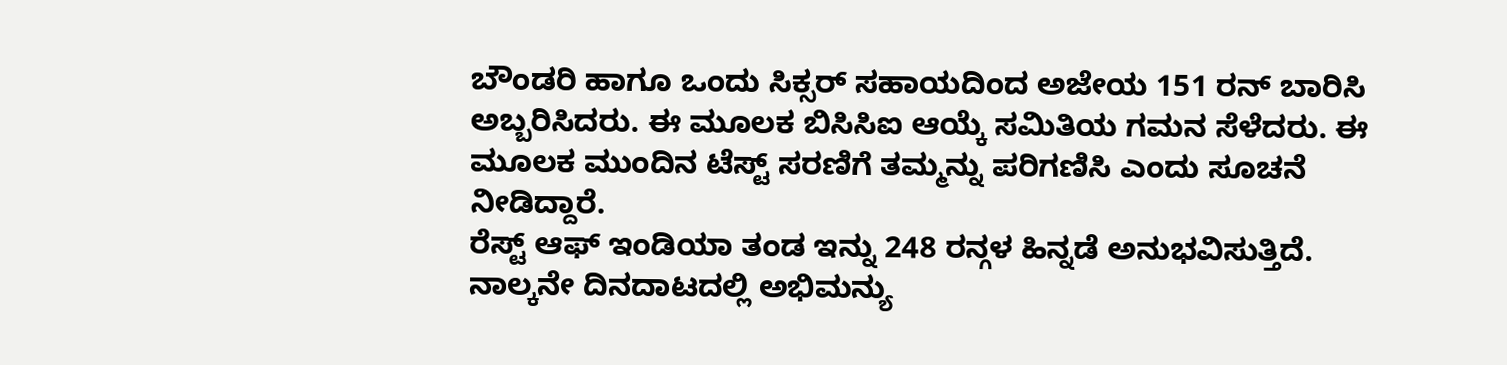ಬೌಂಡರಿ ಹಾಗೂ ಒಂದು ಸಿಕ್ಸರ್ ಸಹಾಯದಿಂದ ಅಜೇಯ 151 ರನ್ ಬಾರಿಸಿ ಅಬ್ಬರಿಸಿದರು. ಈ ಮೂಲಕ ಬಿಸಿಸಿಐ ಆಯ್ಕೆ ಸಮಿತಿಯ ಗಮನ ಸೆಳೆದರು. ಈ ಮೂಲಕ ಮುಂದಿನ ಟೆಸ್ಟ್ ಸರಣಿಗೆ ತಮ್ಮನ್ನು ಪರಿಗಣಿಸಿ ಎಂದು ಸೂಚನೆ ನೀಡಿದ್ದಾರೆ.
ರೆಸ್ಟ್ ಆಫ್ ಇಂಡಿಯಾ ತಂಡ ಇನ್ನು 248 ರನ್ಗಳ ಹಿನ್ನಡೆ ಅನುಭವಿಸುತ್ತಿದೆ. ನಾಲ್ಕನೇ ದಿನದಾಟದಲ್ಲಿ ಅಭಿಮನ್ಯು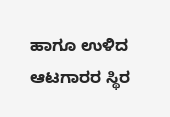ಹಾಗೂ ಉಳಿದ ಆಟಗಾರರ ಸ್ಥಿರ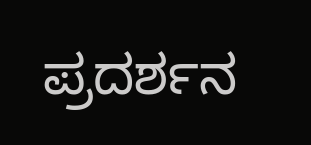ಪ್ರದರ್ಶನ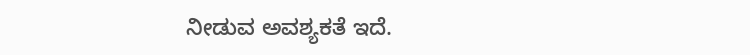ನೀಡುವ ಅವಶ್ಯಕತೆ ಇದೆ.